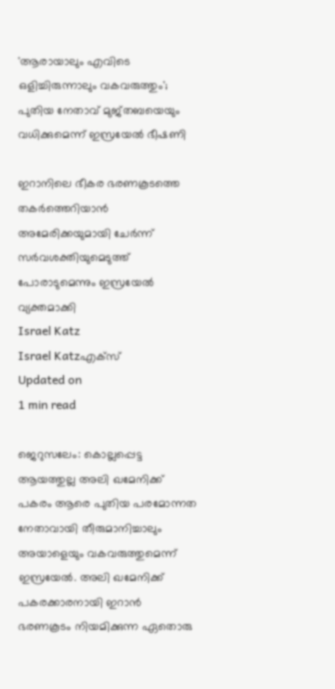'ആരായാലും എവിടെ ഒളിച്ചിരുന്നാലും വകവരുത്തും'; പുതിയ നേതാവ് മുജ്തബയെയും വധിക്കുമെന്ന് ഇസ്രയേല്‍ ഭീഷണി

ഇറാനിലെ ഭീകര ഭരണകൂടത്തെ തകര്‍ത്തെറിയാന്‍ അമേരിക്കയുമായി ചേര്‍ന്ന് സര്‍വശക്തിയുമെടുത്ത് പോരാടുമെന്നും ഇസ്രയേല്‍ വ്യക്തമാക്കി
Israel Katz
Israel Katzഎക്സ്
Updated on
1 min read

ജെറുസലേം: കൊല്ലപ്പെട്ട ആയത്തുല്ല അലി ഖമേനിക്ക് പകരം ആരെ പുതിയ പരമോന്നത നേതാവായി തീരുമാനിച്ചാലും അയാളെയും വകവരുത്തുമെന്ന് ഇസ്രയേല്‍. അലി ഖമേനിക്ക് പകരക്കാരനായി ഇറാന്‍ ഭരണകൂടം നിയമിക്കുന്ന ഏതൊരു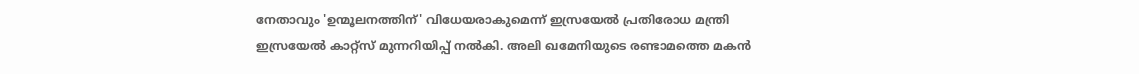നേതാവും 'ഉന്മൂലനത്തിന്' വിധേയരാകുമെന്ന് ഇസ്രയേല്‍ പ്രതിരോധ മന്ത്രി ഇസ്രയേല്‍ കാറ്റ്സ് മുന്നറിയിപ്പ് നല്‍കി. അലി ഖമേനിയുടെ രണ്ടാമത്തെ മകന്‍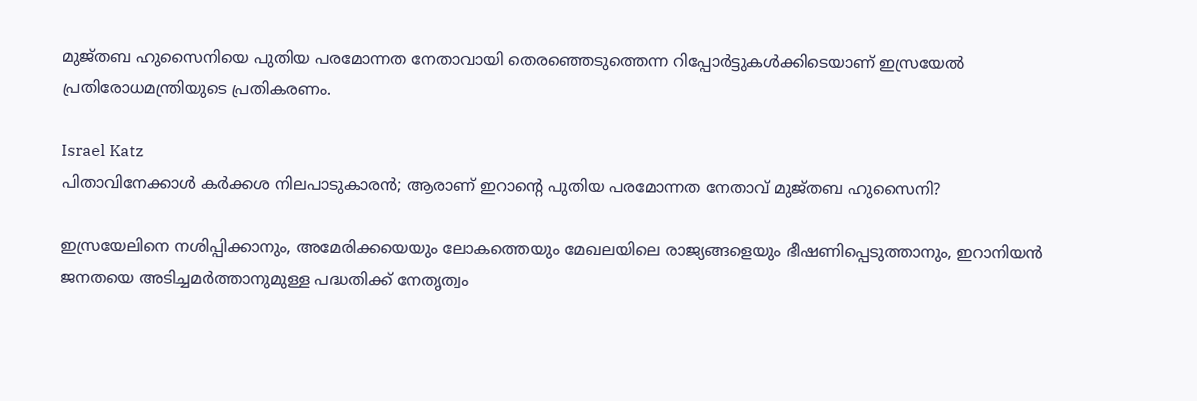മുജ്തബ ഹുസൈനിയെ പുതിയ പരമോന്നത നേതാവായി തെരഞ്ഞെടുത്തെന്ന റിപ്പോര്‍ട്ടുകള്‍ക്കിടെയാണ് ഇസ്രയേല്‍ പ്രതിരോധമന്ത്രിയുടെ പ്രതികരണം.

Israel Katz
പിതാവിനേക്കാള്‍ കർക്കശ നിലപാടുകാരന്‍; ആരാണ് ഇറാന്റെ പുതിയ പരമോന്നത നേതാവ് മുജ്തബ ഹുസൈനി?

ഇസ്രയേലിനെ നശിപ്പിക്കാനും, അമേരിക്കയെയും ലോകത്തെയും മേഖലയിലെ രാജ്യങ്ങളെയും ഭീഷണിപ്പെടുത്താനും, ഇറാനിയന്‍ ജനതയെ അടിച്ചമര്‍ത്താനുമുള്ള പദ്ധതിക്ക് നേതൃത്വം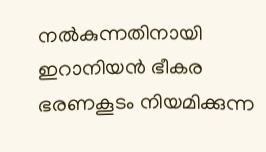നല്‍കുന്നതിനായി ഇറാനിയന്‍ ഭീകര ഭരണകൂടം നിയമിക്കുന്ന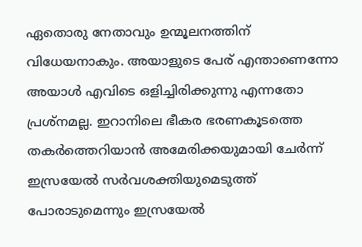ഏതൊരു നേതാവും ഉന്മൂലനത്തിന് വിധേയനാകും. അയാളുടെ പേര് എന്താണെന്നോ അയാള്‍ എവിടെ ഒളിച്ചിരിക്കുന്നു എന്നതോ പ്രശ്‌നമല്ല. ഇറാനിലെ ഭീകര ഭരണകൂടത്തെ തകര്‍ത്തെറിയാന്‍ അമേരിക്കയുമായി ചേര്‍ന്ന് ഇസ്രയേല്‍ സര്‍വശക്തിയുമെടുത്ത് പോരാടുമെന്നും ഇസ്രയേല്‍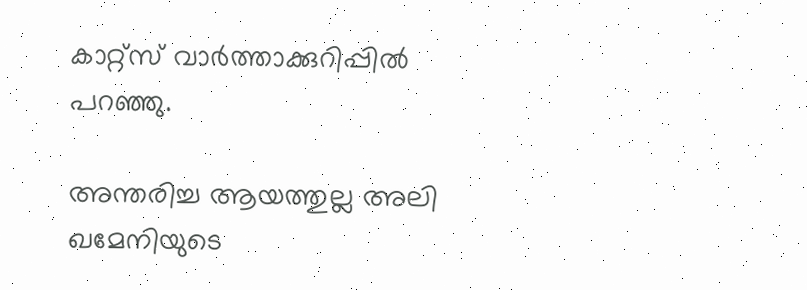കാറ്റ്‌സ് വാര്‍ത്താക്കുറിപ്പില്‍ പറഞ്ഞു.

അന്തരിച്ച ആയത്തുല്ല അലി ഖമേനിയുടെ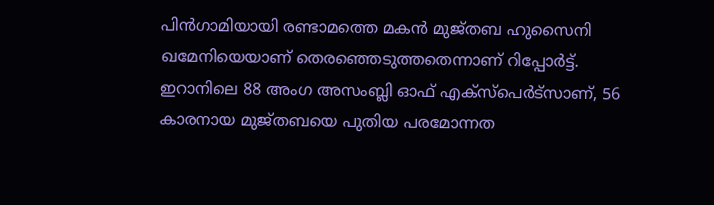പിന്‍ഗാമിയായി രണ്ടാമത്തെ മകന്‍ മുജ്തബ ഹുസൈനി ഖമേനിയെയാണ് തെരഞ്ഞെടുത്തതെന്നാണ് റിപ്പോര്‍ട്ട്. ഇറാനിലെ 88 അംഗ അസംബ്ലി ഓഫ് എക്‌സ്‌പെര്‍ട്‌സാണ്, 56 കാരനായ മുജ്തബയെ പുതിയ പരമോന്നത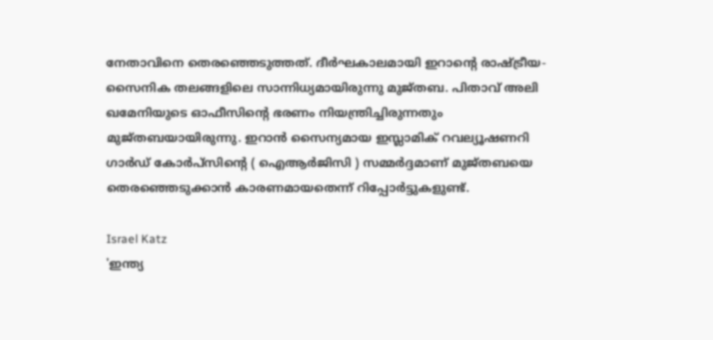നേതാവിനെ തെരഞ്ഞെടുത്തത്. ദീര്‍ഘകാലമായി ഇറാന്റെ രാഷ്ട്രീയ-സൈനിക തലങ്ങളിലെ സാന്നിധ്യമായിരുന്നു മുജ്തബ. പിതാവ് അലി ഖമേനിയുടെ ഓഫീസിന്റെ ഭരണം നിയന്ത്രിച്ചിരുന്നതും മുജ്തബയായിരുന്നു. ഇറാന്‍ സൈന്യമായ ഇസ്ലാമിക് റവല്യൂഷണറി ഗാര്‍ഡ് കോര്‍പ്‌സിന്റെ ( ഐആര്‍ജിസി ) സമ്മര്‍ദ്ദമാണ് മുജ്തബയെ തെരഞ്ഞെടുക്കാന്‍ കാരണമായതെന്ന് റിപ്പോര്‍ട്ടുകളുണ്ട്.

Israel Katz
'ഇന്ത്യ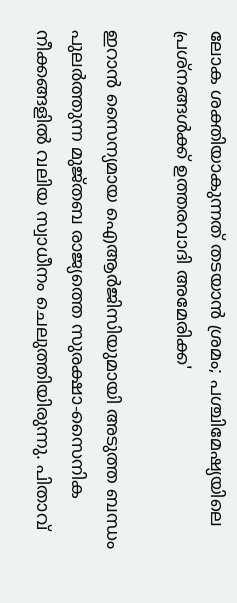ലോക ശക്തിയാകുന്നത് തടയാന്‍ ശ്രമം; പശ്ചിമേഷ്യയിലെ പ്രശ്‌നങ്ങള്‍ക്ക് ഉത്തരവാദി അമേരിക്ക'

ഇറാന്‍ സൈന്യമായ ഐആര്‍ജിസിയുമായി അടുത്ത ബന്ധം പുലര്‍ത്തുന്ന മുജ്തബ രാജ്യത്തെ സുരക്ഷാ-സൈനിക നീക്കങ്ങളില്‍ വലിയ സ്വാധീനം ചെലുത്തിയിരുന്നു. പിതാവ്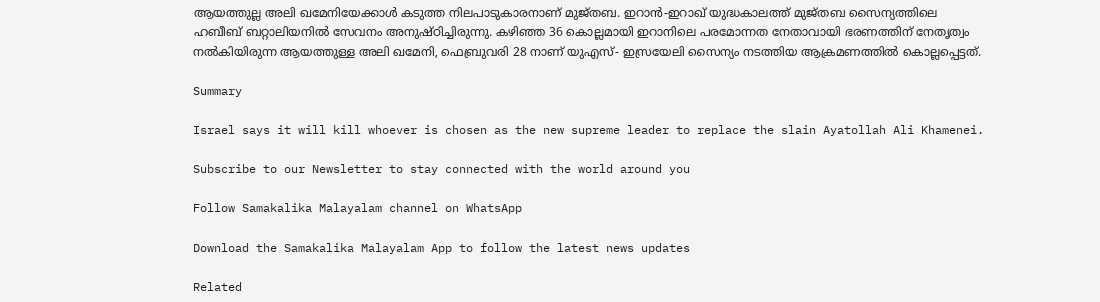ആയത്തുല്ല അലി ഖമേനിയേക്കാള്‍ കടുത്ത നിലപാടുകാരനാണ് മുജ്തബ. ഇറാന്‍-ഇറാഖ് യുദ്ധകാലത്ത് മുജ്തബ സൈന്യത്തിലെ ഹബീബ് ബറ്റാലിയനില്‍ സേവനം അനുഷ്ഠിച്ചിരുന്നു. കഴിഞ്ഞ 36 കൊല്ലമായി ഇറാനിലെ പരമോന്നത നേതാവായി ഭരണത്തിന് നേതൃത്വം നൽകിയിരുന്ന ആയത്തുള്ള അലി ഖമേനി, ഫെബ്രുവരി 28 നാണ് യുഎസ്- ഇസ്രയേലി സൈന്യം നടത്തിയ ആക്രമണത്തിൽ കൊല്ലപ്പെട്ടത്.

Summary

Israel says it will kill whoever is chosen as the new supreme leader to replace the slain Ayatollah Ali Khamenei.

Subscribe to our Newsletter to stay connected with the world around you

Follow Samakalika Malayalam channel on WhatsApp

Download the Samakalika Malayalam App to follow the latest news updates

Related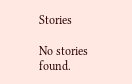Stories

No stories found.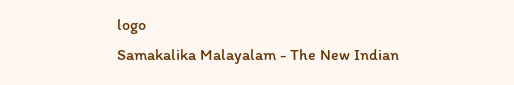logo
Samakalika Malayalam - The New Indian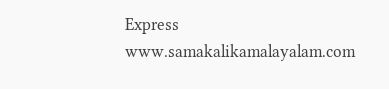Express
www.samakalikamalayalam.com